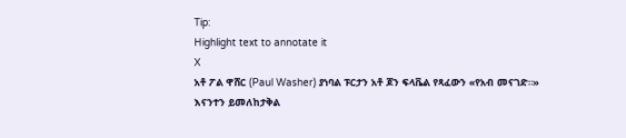Tip:
Highlight text to annotate it
X
አቶ ፖል ዋሸር (Paul Washer) ያነባል ፑርታን አቶ ጆን ፍላቬል የጻፈውን «የአብ መናገድ።»
እናንተን ይመለከታቅል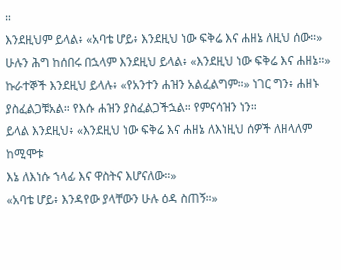።
እንደዚህም ይላል፥ «አባቴ ሆይ፥ እንደዚህ ነው ፍቅሬ እና ሐዘኔ ለዚህ ሰው።»
ሁሉን ሕግ ከሰበሩ በኋላም እንደዚህ ይላል፥ «እንደዚህ ነው ፍቅሬ እና ሐዘኔ።»
ኩራተኞች እንደዚህ ይላሉ፥ «የአንተን ሐዝን አልፈልግም።» ነገር ግን፥ ሐዘኑ ያስፈልጋቹአል። የእሱ ሐዝን ያስፈልጋችኋል። የምናሳዝን ነን።
ይላል እንደዚህ፥ «እንደዚህ ነው ፍቅሬ እና ሐዘኔ ለእነዚህ ሰዎች ለዘላለም ከሚሞቱ
እኔ ለእነሱ ኀላፊ እና ዋስትና እሆናለው።»
«አባቴ ሆይ፥ እንዳየው ያላቸውን ሁሉ ዕዳ ስጠኝ።»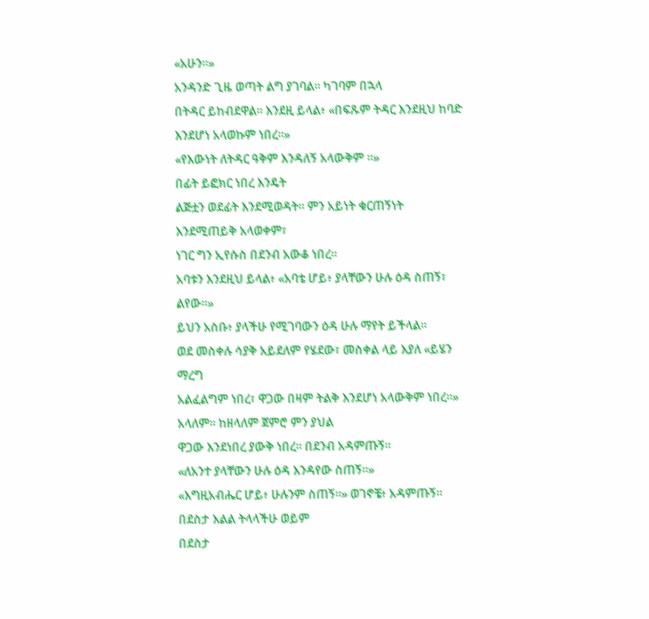«አሁን።»
አንዳንድ ጊዜ ወጣት ልግ ያገባል። ካገባም በኋላ
በትዳር ይከብደዋል። እንደዚ ይላል፥ «በፍጹም ትዳር እንደዚህ ከባድ እንደሆነ አላወኩም ነበረ።»
«የእውነት ለትዳር ዓቅም እንዳለኝ አላውቅም ።»
በፊት ይፎክር ነበረ እንዴት
ልጅቷን ወደፊት እንደሚወዳት። ምን አይነት ቁርጠኝነት እንደሚጠይቅ አላወቀም፣
ነገር ግን ኢየሱስ በደንብ አውቆ ነበረ።
አባቱን እንደዚህ ይላል፥ «አባቴ ሆይ፥ ያላቸውን ሁሉ ዕዳ ስጠኝ፣ ልየው።»
ይህን አስቡ፥ ያላችሁ የሚገባውን ዕዳ ሁሉ ማየት ይችላል።
ወደ መስቀሉ ሳያቅ አይደለም የሄደው፣ መስቀል ላይ እያለ «ይሄን ማረግ
አልፈልግም ነበረ፣ ዋጋው በዛም ትልቅ እንደሆነ አላውቅም ነበረ።» አላለም። ከዘላለም ጀምሮ ምን ያህል
ዋጋው እንደነበረ ያውቅ ነበረ። በደንብ አዳምጡኝ።
«ለአንተ ያላቸውን ሁሉ ዕዳ እንዳየው ስጠኝ።»
«እግዚአብሔር ሆይ፥ ሁሉንም ስጠኝ።» ወገኖቼ፥ አዳምጡኝ። በደስታ እልል ትላላችሁ ወይም
በደስታ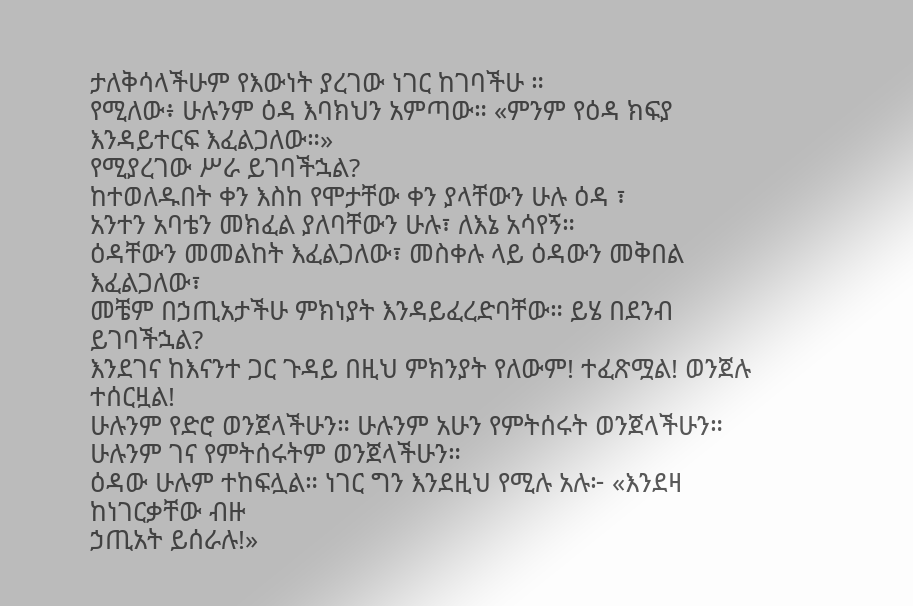ታለቅሳላችሁም የእውነት ያረገው ነገር ከገባችሁ ።
የሚለው፥ ሁሉንም ዕዳ እባክህን አምጣው። «ምንም የዕዳ ክፍያ እንዳይተርፍ እፈልጋለው።»
የሚያረገው ሥራ ይገባችኋል?
ከተወለዱበት ቀን እስከ የሞታቸው ቀን ያላቸውን ሁሉ ዕዳ ፣
አንተን አባቴን መክፈል ያለባቸውን ሁሉ፣ ለእኔ አሳየኝ።
ዕዳቸውን መመልከት እፈልጋለው፣ መስቀሉ ላይ ዕዳውን መቅበል እፈልጋለው፣
መቼም በኃጢአታችሁ ምክነያት እንዳይፈረድባቸው። ይሄ በደንብ ይገባችኋል?
እንደገና ከእናንተ ጋር ጉዳይ በዚህ ምክንያት የለውም! ተፈጽሟል! ወንጀሉ ተሰርዟል!
ሁሉንም የድሮ ወንጀላችሁን። ሁሉንም አሁን የምትሰሩት ወንጀላችሁን። ሁሉንም ገና የምትሰሩትም ወንጀላችሁን።
ዕዳው ሁሉም ተከፍሏል። ነገር ግን እንደዚህ የሚሉ አሉ፦ «እንደዛ ከነገርቃቸው ብዙ
ኃጢአት ይሰራሉ!»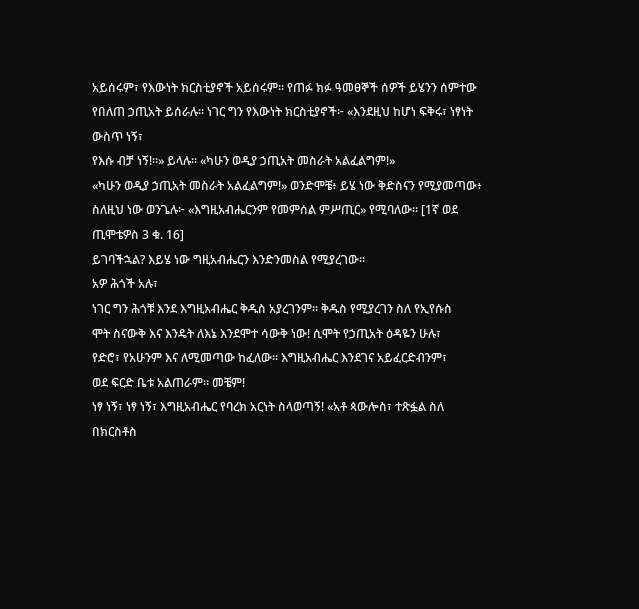አይሰሩም፣ የእውነት ክርስቲያኖች አይሰሩም። የጠፉ ክፉ ዓመፀኞች ሰዎች ይሄንን ሰምተው
የበለጠ ኃጢአት ይሰራሉ። ነገር ግን የእውነት ክርስቲያኖች፦ «እንደዚህ ከሆነ ፍቅሩ፣ ነፃነት ውስጥ ነኝ፣
የእሱ ብቻ ነኝ!።» ይላሉ። «ካሁን ወዲያ ኃጢአት መስራት አልፈልግም!»
«ካሁን ወዲያ ኃጢአት መስራት አልፈልግም!» ወንድሞቼ፥ ይሄ ነው ቅድስናን የሚያመጣው፥
ስለዚህ ነው ወንጌሉ፦ «እግዚአብሔርንም የመምሰል ምሥጢር» የሚባለው። [1ኛ ወደ ጢሞቴዎስ 3 ቁ. 16]
ይገባችኋል? እይሄ ነው ግዚአብሔርን እንድንመስል የሚያረገው።
አዎ ሕጎች አሉ፣
ነገር ግን ሕጎቹ እንደ እግዚአብሔር ቅዱስ አያረገንም። ቅዱስ የሚያረገን ስለ የኢየሱስ
ሞት ስናውቅ እና እንዴት ለእኔ እንደሞተ ሳውቅ ነው! ሲሞት የኃጢአት ዕዳዬን ሁሉ፣
የድሮ፣ የአሁንም እና ለሚመጣው ከፈለው። እግዚአብሔር እንደገና አይፈርድብንም፣
ወደ ፍርድ ቤቱ አልጠራም። መቼም!
ነፃ ነኝ፣ ነፃ ነኝ፣ እግዚአብሔር የባረክ አርነት ስላወጣኝ! «አቶ ጳውሎስ፣ ተጽፏል ስለ
በክርስቶስ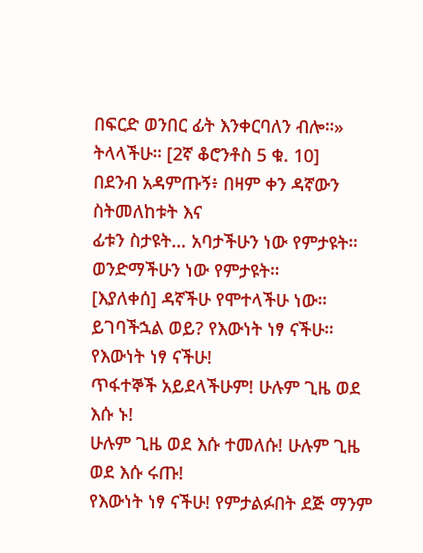በፍርድ ወንበር ፊት እንቀርባለን ብሎ።» ትላላችሁ። [2ኛ ቆሮንቶስ 5 ቁ. 10]
በደንብ አዳምጡኝ፥ በዛም ቀን ዳኛውን ስትመለከቱት እና
ፊቱን ስታዩት… አባታችሁን ነው የምታዩት። ወንድማችሁን ነው የምታዩት።
[እያለቀሰ] ዳኛችሁ የሞተላችሁ ነው።
ይገባችኋል ወይ? የእውነት ነፃ ናችሁ። የእውነት ነፃ ናችሁ!
ጥፋተኞች አይደላችሁም! ሁሉም ጊዜ ወደ እሱ ኑ!
ሁሉም ጊዜ ወደ እሱ ተመለሱ! ሁሉም ጊዜ ወደ እሱ ሩጡ!
የእውነት ነፃ ናችሁ! የምታልፉበት ደጅ ማንም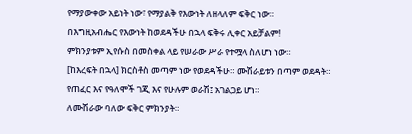የማያውቀው አይነት ነው፣ የማያልቅ የእውነት ለዘላለም ፍቅር ነው።
በእግዚአብሔር የእውነት ከወደዳችሁ በኋላ ፍቅሩ ሊቀር አይቻልም!
ምክንያቱም ኢየሱስ በመስቀል ላይ የሠራው ሥራ የተሟላ ስለሆነ ነው።
[ከእረፍት በኋላ] ክርስቶስ መጣም ነው የወደዳችሁ። ሙሽራይቱን በጣም ወደዳት።
የጠፈር እና የዓለሞች ገጂ እና የሁሉም ወራሽ፤ አገልጋይ ሆነ።
ለሙሽራው ባለው ፍቅር ምክንያት።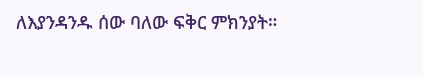ለእያንዳንዱ ሰው ባለው ፍቅር ምክንያት።